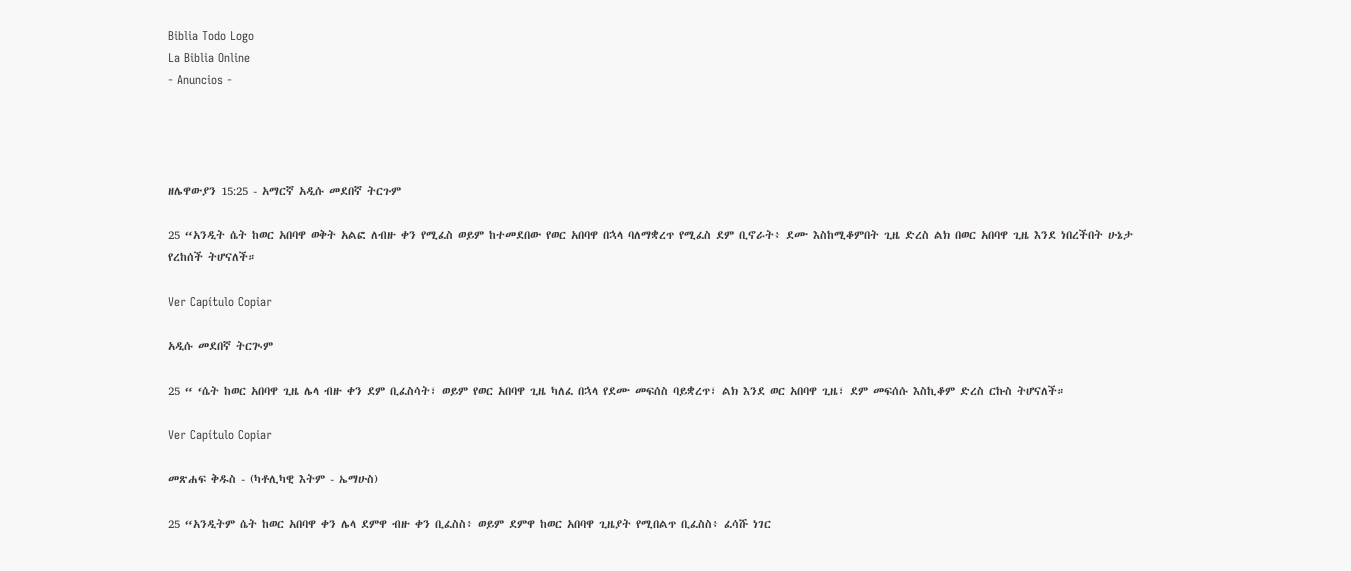Biblia Todo Logo
La Biblia Online
- Anuncios -




ዘሌዋውያን 15:25 - አማርኛ አዲሱ መደበኛ ትርጉም

25 “አንዲት ሴት ከወር አበባዋ ወቅት አልፎ ለብዙ ቀን የሚፈስ ወይም ከተመደበው የወር አበባዋ በኋላ ባለማቋረጥ የሚፈስ ደም ቢኖራት፥ ደሙ እስከሚቆምበት ጊዜ ድረስ ልክ በወር አበባዋ ጊዜ እንደ ነበረችበት ሁኔታ የረከሰች ትሆናለች።

Ver Capítulo Copiar

አዲሱ መደበኛ ትርጒም

25 “ ‘ሴት ከወር አበባዋ ጊዜ ሌላ ብዙ ቀን ደም ቢፈስሳት፣ ወይም የወር አበባዋ ጊዜ ካለፈ በኋላ የደሙ መፍሰስ ባይቋረጥ፣ ልክ እንደ ወር አበባዋ ጊዜ፣ ደም መፍሰሱ እስኪቆም ድረስ ርኩስ ትሆናለች።

Ver Capítulo Copiar

መጽሐፍ ቅዱስ - (ካቶሊካዊ እትም - ኤማሁስ)

25 “አንዲትም ሴት ከወር አበባዋ ቀን ሌላ ደምዋ ብዙ ቀን ቢፈስስ፥ ወይም ደምዋ ከወር አበባዋ ጊዜያት የሚበልጥ ቢፈስስ፥ ፈሳሹ ነገር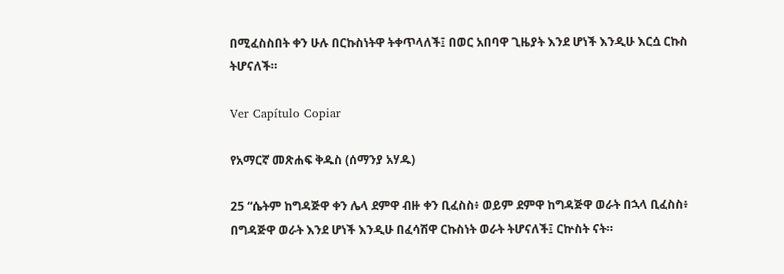በሚፈስስበት ቀን ሁሉ በርኩስነትዋ ትቀጥላለች፤ በወር አበባዋ ጊዜያት እንደ ሆነች እንዲሁ እርሷ ርኩስ ትሆናለች።

Ver Capítulo Copiar

የአማርኛ መጽሐፍ ቅዱስ (ሰማንያ አሃዱ)

25 “ሴትም ከግዳጅዋ ቀን ሌላ ደምዋ ብዙ ቀን ቢፈስስ፥ ወይም ደምዋ ከግዳጅዋ ወራት በኋላ ቢፈስስ፥ በግዳጅዋ ወራት እንደ ሆነች እንዲሁ በፈሳሽዋ ርኩስነት ወራት ትሆናለች፤ ርኵስት ናት።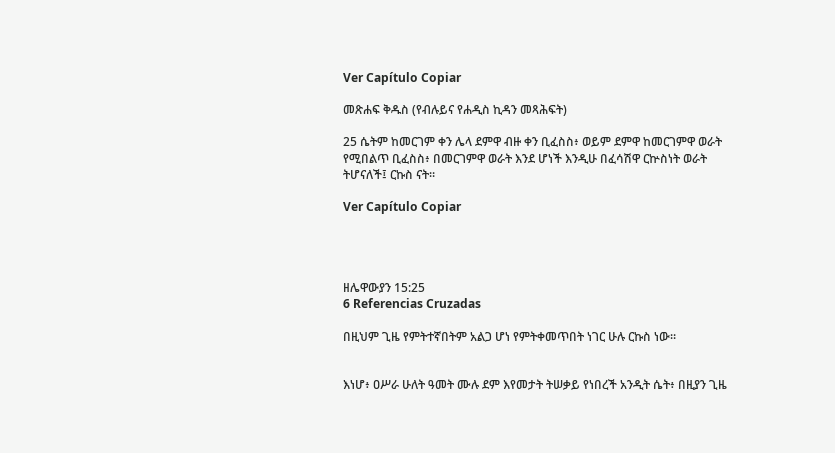Ver Capítulo Copiar

መጽሐፍ ቅዱስ (የብሉይና የሐዲስ ኪዳን መጻሕፍት)

25 ሴትም ከመርገም ቀን ሌላ ደምዋ ብዙ ቀን ቢፈስስ፥ ወይም ደምዋ ከመርገምዋ ወራት የሚበልጥ ቢፈስስ፥ በመርገምዋ ወራት እንደ ሆነች እንዲሁ በፈሳሽዋ ርኵስነት ወራት ትሆናለች፤ ርኩስ ናት።

Ver Capítulo Copiar




ዘሌዋውያን 15:25
6 Referencias Cruzadas

በዚህም ጊዜ የምትተኛበትም አልጋ ሆነ የምትቀመጥበት ነገር ሁሉ ርኩስ ነው።


እነሆ፥ ዐሥራ ሁለት ዓመት ሙሉ ደም እየመታት ትሠቃይ የነበረች አንዲት ሴት፥ በዚያን ጊዜ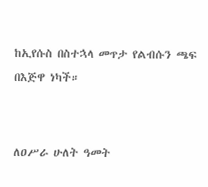ከኢየሱስ በስተኋላ መጥታ የልብሱን ጫፍ በእጅዋ ነካች።


ለዐሥራ ሁለት ዓመት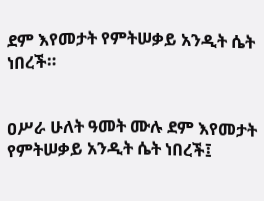ደም እየመታት የምትሠቃይ አንዲት ሴት ነበረች።


ዐሥራ ሁለት ዓመት ሙሉ ደም እየመታት የምትሠቃይ አንዲት ሴት ነበረች፤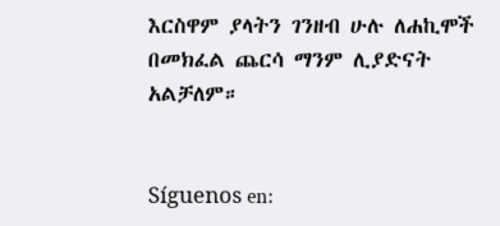እርስዋም ያላትን ገንዘብ ሁሉ ለሐኪሞች በመክፈል ጨርሳ ማንም ሊያድናት አልቻለም።


Síguenos en: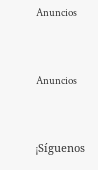Anuncios


Anuncios


¡Síguenos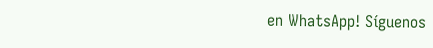en WhatsApp! Síguenos